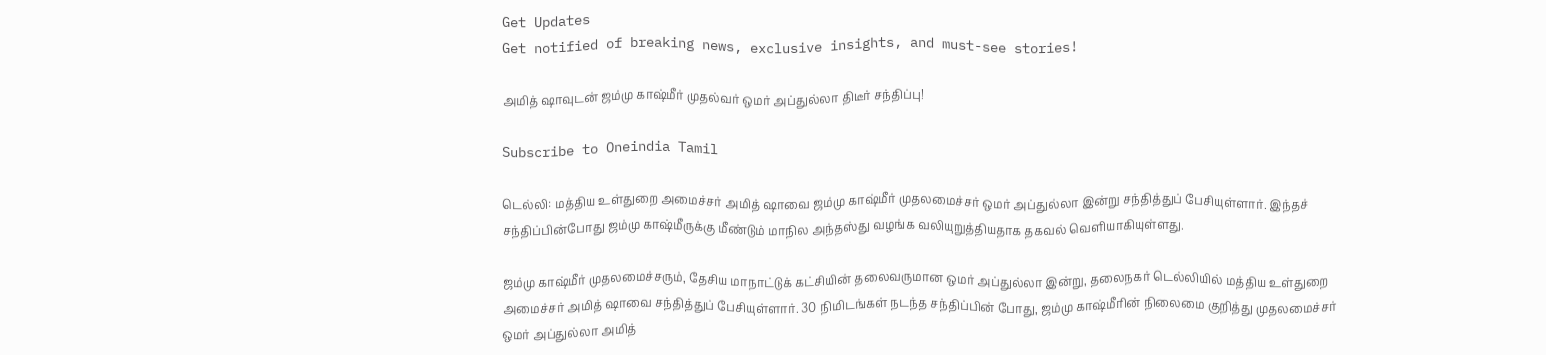Get Updates
Get notified of breaking news, exclusive insights, and must-see stories!

அமித் ஷாவுடன் ஜம்மு காஷ்மீர் முதல்வர் ஒமர் அப்துல்லா திடீர் சந்திப்பு!

Subscribe to Oneindia Tamil

டெல்லி: மத்திய உள்துறை அமைச்சர் அமித் ஷாவை ஜம்மு காஷ்மீர் முதலமைச்சர் ஒமர் அப்துல்லா இன்று சந்தித்துப் பேசியுள்ளார். இந்தச் சந்திப்பின்போது ஜம்மு காஷ்மீருக்கு மீண்டும் மாநில அந்தஸ்து வழங்க வலியுறுத்தியதாக தகவல் வெளியாகியுள்ளது.

ஜம்மு காஷ்மீர் முதலமைச்சரும், தேசிய மாநாட்டுக் கட்சியின் தலைவருமான ஒமர் அப்துல்லா இன்று, தலைநகர் டெல்லியில் மத்திய உள்துறை அமைச்சர் அமித் ஷாவை சந்தித்துப் பேசியுள்ளார். 30 நிமிடங்கள் நடந்த சந்திப்பின் போது, ஜம்மு காஷ்மீரின் நிலைமை குறித்து முதலமைச்சர் ஒமர் அப்துல்லா அமித்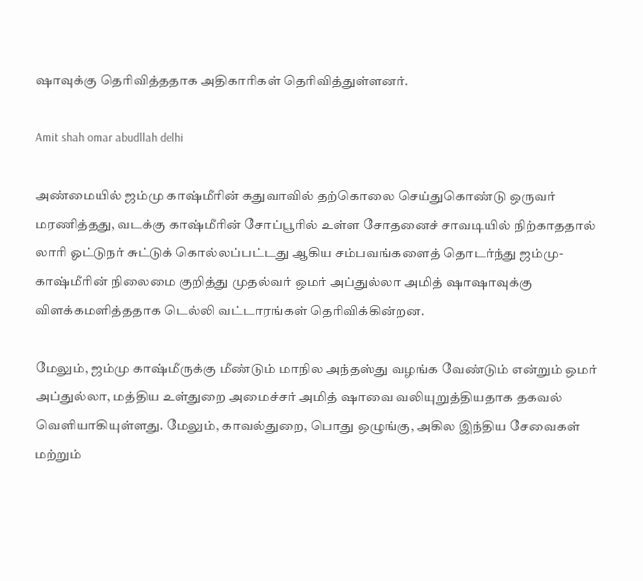ஷாவுக்கு தெரிவித்ததாக அதிகாரிகள் தெரிவித்துள்ளனர்.

Amit shah omar abudllah delhi

அண்மையில் ஜம்மு காஷ்மீரின் கதுவாவில் தற்கொலை செய்துகொண்டு ஒருவர் மரணித்தது, வடக்கு காஷ்மீரின் சோப்பூரில் உள்ள சோதனைச் சாவடியில் நிற்காததால் லாரி ஓட்டுநர் சுட்டுக் கொல்லப்பட்டது ஆகிய சம்பவங்களைத் தொடர்ந்து ஜம்மு-காஷ்மீரின் நிலைமை குறித்து முதல்வர் ஒமர் அப்துல்லா அமித் ஷாஷாவுக்கு விளக்கமளித்ததாக டெல்லி வட்டாரங்கள் தெரிவிக்கின்றன.

மேலும், ஜம்மு காஷ்மீருக்கு மீண்டும் மாநில அந்தஸ்து வழங்க வேண்டும் என்றும் ஒமர் அப்துல்லா, மத்திய உள்துறை அமைச்சர் அமித் ஷாவை வலியுறுத்தியதாக தகவல் வெளியாகியுள்ளது. மேலும், காவல்துறை, பொது ஒழுங்கு, அகில இந்திய சேவைகள் மற்றும்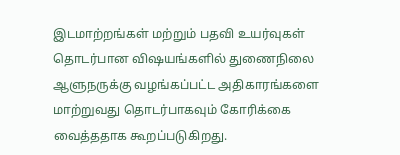இடமாற்றங்கள் மற்றும் பதவி உயர்வுகள் தொடர்பான விஷயங்களில் துணைநிலை ஆளுநருக்கு வழங்கப்பட்ட அதிகாரங்களை மாற்றுவது தொடர்பாகவும் கோரிக்கை வைத்ததாக கூறப்படுகிறது.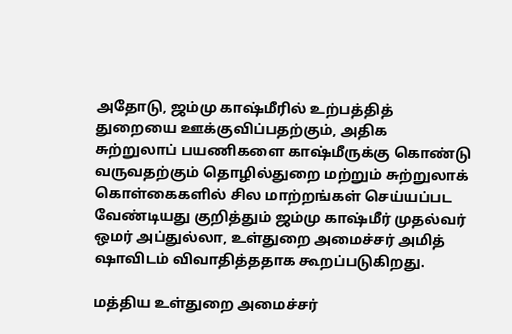அதோடு, ஜம்மு காஷ்மீரில் உற்பத்தித் துறையை ஊக்குவிப்பதற்கும், அதிக சுற்றுலாப் பயணிகளை காஷ்மீருக்கு கொண்டு வருவதற்கும் தொழில்துறை மற்றும் சுற்றுலாக் கொள்கைகளில் சில மாற்றங்கள் செய்யப்பட வேண்டியது குறித்தும் ஜம்மு காஷ்மீர் முதல்வர் ஒமர் அப்துல்லா, உள்துறை அமைச்சர் அமித் ஷாவிடம் விவாதித்ததாக கூறப்படுகிறது.

மத்திய உள்துறை அமைச்சர்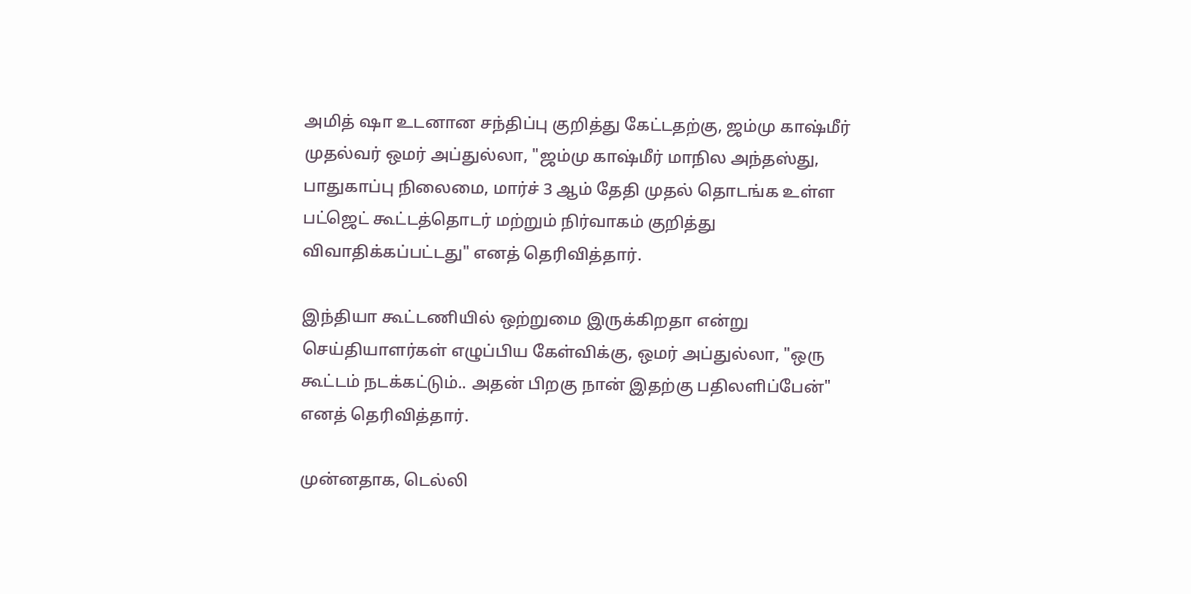அமித் ஷா உடனான சந்திப்பு குறித்து கேட்டதற்கு, ஜம்மு காஷ்மீர் முதல்வர் ஒமர் அப்துல்லா, "ஜம்மு காஷ்மீர் மாநில அந்தஸ்து, பாதுகாப்பு நிலைமை, மார்ச் 3 ஆம் தேதி முதல் தொடங்க உள்ள பட்ஜெட் கூட்டத்தொடர் மற்றும் நிர்வாகம் குறித்து விவாதிக்கப்பட்டது" எனத் தெரிவித்தார்.

இந்தியா கூட்டணியில் ஒற்றுமை இருக்கிறதா என்று செய்தியாளர்கள் எழுப்பிய கேள்விக்கு, ஒமர் அப்துல்லா, "ஒரு கூட்டம் நடக்கட்டும்.. அதன் பிறகு நான் இதற்கு பதிலளிப்பேன்" எனத் தெரிவித்தார்.

முன்னதாக, டெல்லி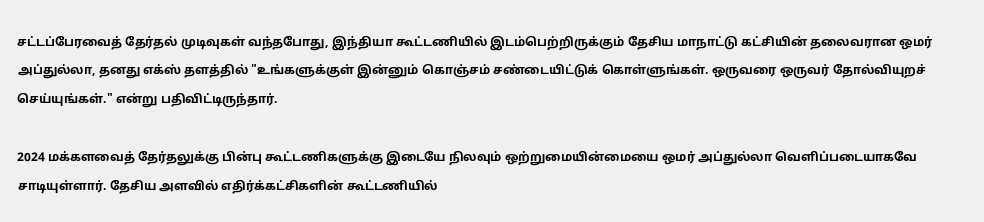சட்டப்பேரவைத் தேர்தல் முடிவுகள் வந்தபோது, இந்தியா கூட்டணியில் இடம்பெற்றிருக்கும் தேசிய மாநாட்டு கட்சியின் தலைவரான ஒமர் அப்துல்லா, தனது எக்ஸ் தளத்தில் "உங்களுக்குள் இன்னும் கொஞ்சம் சண்டையிட்டுக் கொள்ளுங்கள். ஒருவரை ஒருவர் தோல்வியுறச் செய்யுங்கள்." என்று பதிவிட்டிருந்தார்.

2024 மக்களவைத் தேர்தலுக்கு பின்பு கூட்டணிகளுக்கு இடையே நிலவும் ஒற்றுமையின்மையை ஒமர் அப்துல்லா வெளிப்படையாகவே சாடியுள்ளார். தேசிய அளவில் எதிர்க்கட்சிகளின் கூட்டணியில்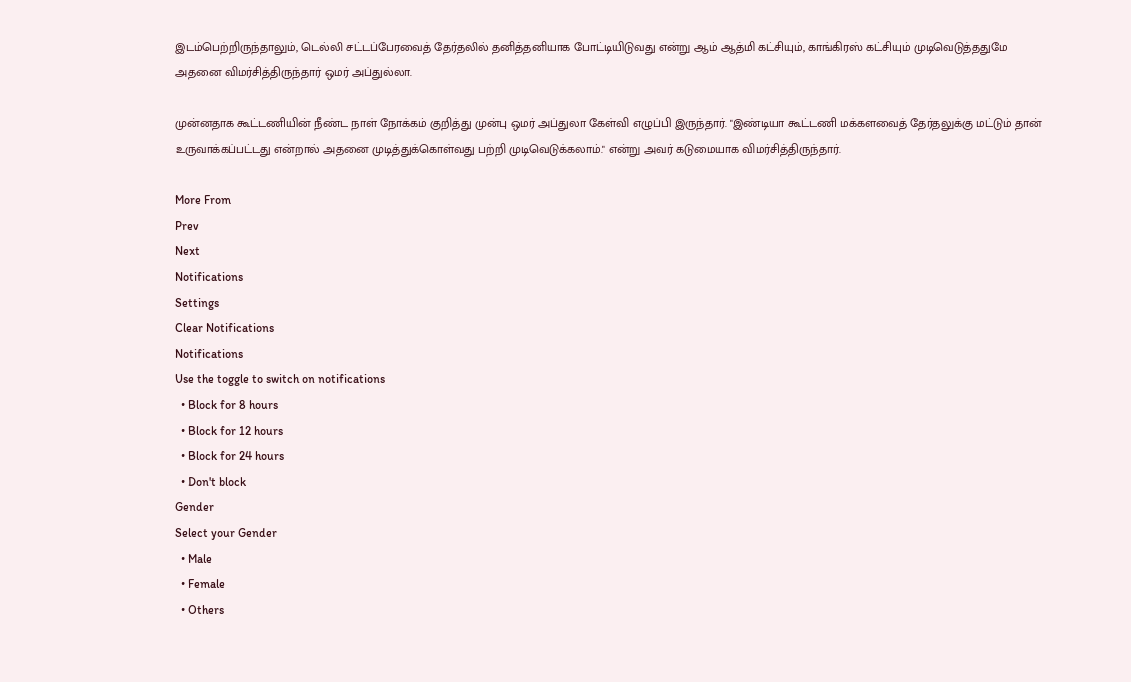இடம்பெற்றிருந்தாலும், டெல்லி சட்டப்பேரவைத் தேர்தலில் தனித்தனியாக போட்டியிடுவது என்று ஆம் ஆத்மி கட்சியும், காங்கிரஸ் கட்சியும் முடிவெடுத்ததுமே அதனை விமர்சித்திருந்தார் ஒமர் அப்துல்லா.

முன்னதாக கூட்டணியின் நீண்ட நாள் நோக்கம் குறித்து முன்பு ஒமர் அப்துலா கேள்வி எழுப்பி இருந்தார். "இண்டியா கூட்டணி மக்களவைத் தேர்தலுக்கு மட்டும் தான் உருவாக்கப்பட்டது என்றால் அதனை முடித்துக்கொள்வது பற்றி முடிவெடுக்கலாம்." என்று அவர் கடுமையாக விமர்சித்திருந்தார்.

More From
Prev
Next
Notifications
Settings
Clear Notifications
Notifications
Use the toggle to switch on notifications
  • Block for 8 hours
  • Block for 12 hours
  • Block for 24 hours
  • Don't block
Gender
Select your Gender
  • Male
  • Female
  • Others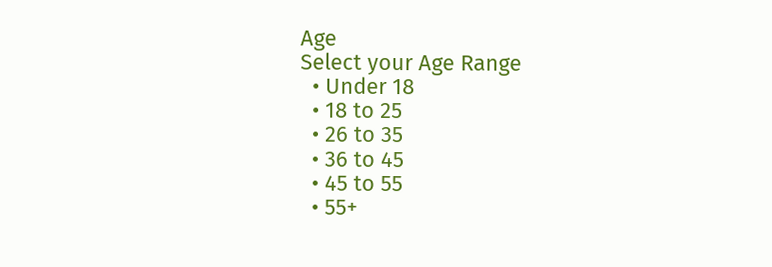Age
Select your Age Range
  • Under 18
  • 18 to 25
  • 26 to 35
  • 36 to 45
  • 45 to 55
  • 55+